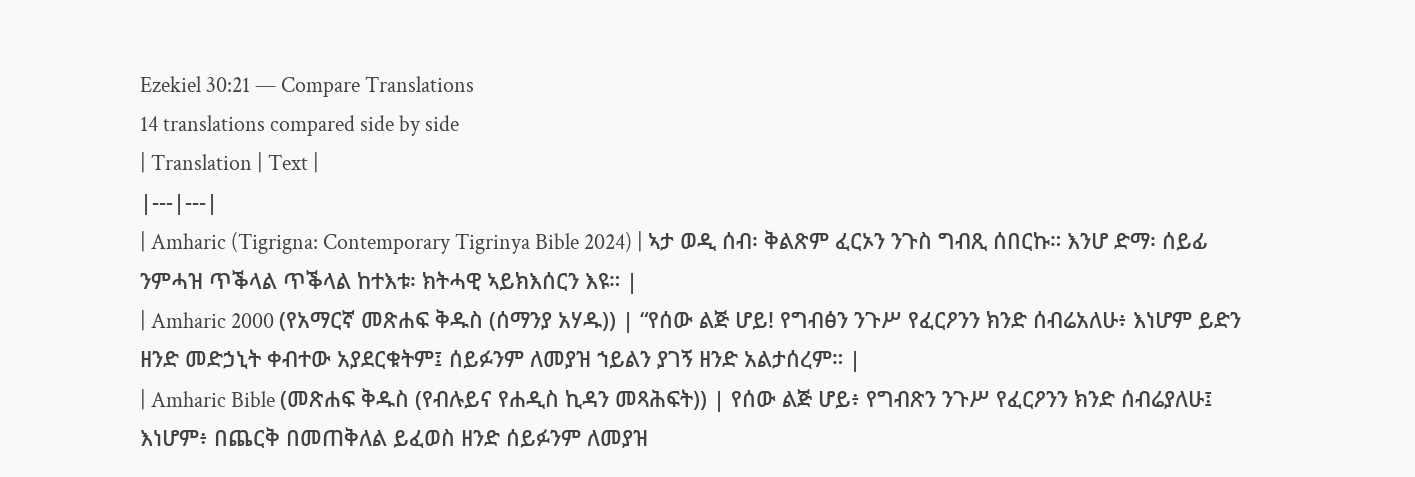Ezekiel 30:21 — Compare Translations
14 translations compared side by side
| Translation | Text |
|---|---|
| Amharic (Tigrigna: Contemporary Tigrinya Bible 2024) | ኣታ ወዲ ሰብ፡ ቅልጽም ፈርኦን ንጉስ ግብጺ ሰበርኩ። እንሆ ድማ፡ ሰይፊ ንምሓዝ ጥቕላል ጥቕላል ከተእቱ፡ ክትሓዊ ኣይክእሰርን እዩ። |
| Amharic 2000 (የአማርኛ መጽሐፍ ቅዱስ (ሰማንያ አሃዱ)) | “የሰው ልጅ ሆይ! የግብፅን ንጉሥ የፈርዖንን ክንድ ሰብሬአለሁ፥ እነሆም ይድን ዘንድ መድኃኒት ቀብተው አያደርቁትም፤ ሰይፉንም ለመያዝ ኀይልን ያገኝ ዘንድ አልታሰረም። |
| Amharic Bible (መጽሐፍ ቅዱስ (የብሉይና የሐዲስ ኪዳን መጻሕፍት)) | የሰው ልጅ ሆይ፥ የግብጽን ንጉሥ የፈርዖንን ክንድ ሰብሬያለሁ፤ እነሆም፥ በጨርቅ በመጠቅለል ይፈወስ ዘንድ ሰይፉንም ለመያዝ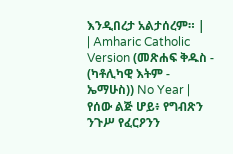እንዲበረታ አልታሰረም። |
| Amharic Catholic Version (መጽሐፍ ቅዱስ - (ካቶሊካዊ እትም - ኤማሁስ)) No Year | የሰው ልጅ ሆይ፥ የግብጽን ንጉሥ የፈርዖንን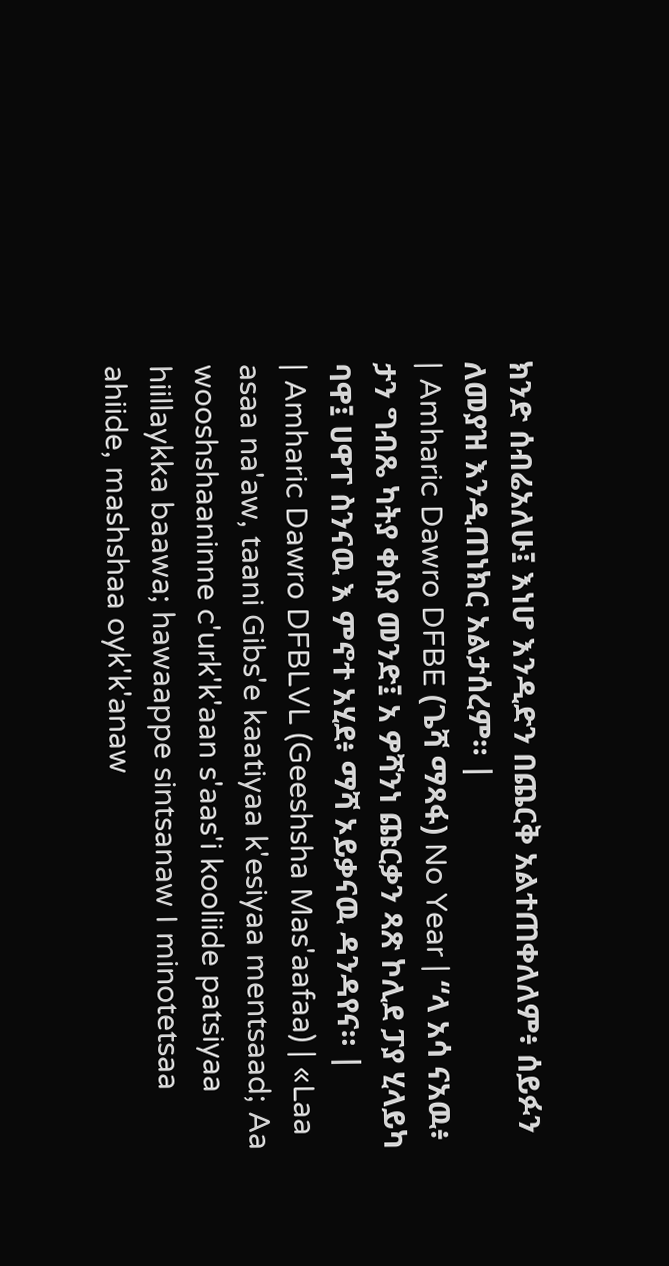ክንድ ሰብሬአለሁ፤ እነሆ እንዲድን በጨርቅ አልተጠቀለለም፥ ሰይፉን ለመያዝ እንዲጠነክር አልታሰረም። |
| Amharic Dawro DFBE (ጌሻ ማጻፋ) No Year | “ላ አሳ ናአዉ፥ ታን ግብጼ ካትያ ቀስያ መንድ፤ አ ዎሻንነ ጩርቃን ጻጽ ኮሊደ ፓያ ሂላይካ ባዋ፤ ሀዋፐ ስንናዉ እ ምኖተ አሂደ፥ ማሻ ኦይቃናዉ ዳንዳየና። |
| Amharic Dawro DFBLVL (Geeshsha Mas'aafaa) | «Laa asaa na'aw, taani Gibs'e kaatiyaa k'esiyaa mentsaad; Aa wooshshaaninne c'urk'k'aan s'aas'i kooliide patsiyaa hiillaykka baawa; hawaappe sintsanaw I minotetsaa ahiide, mashshaa oyk'k'anaw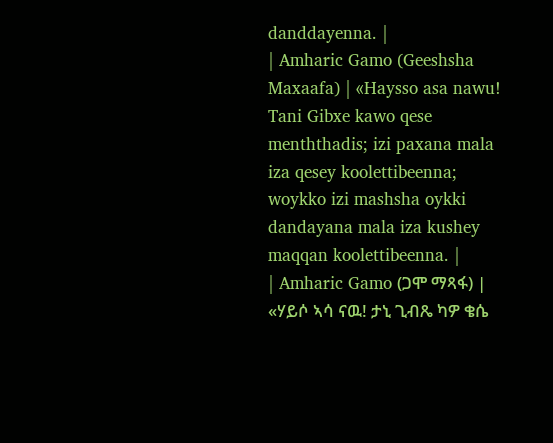danddayenna. |
| Amharic Gamo (Geeshsha Maxaafa) | «Haysso asa nawu! Tani Gibxe kawo qese menththadis; izi paxana mala iza qesey koolettibeenna; woykko izi mashsha oykki dandayana mala iza kushey maqqan koolettibeenna. |
| Amharic Gamo (ጋሞ ማጻፋ) | «ሃይሶ ኣሳ ናዉ! ታኒ ጊብጼ ካዎ ቄሴ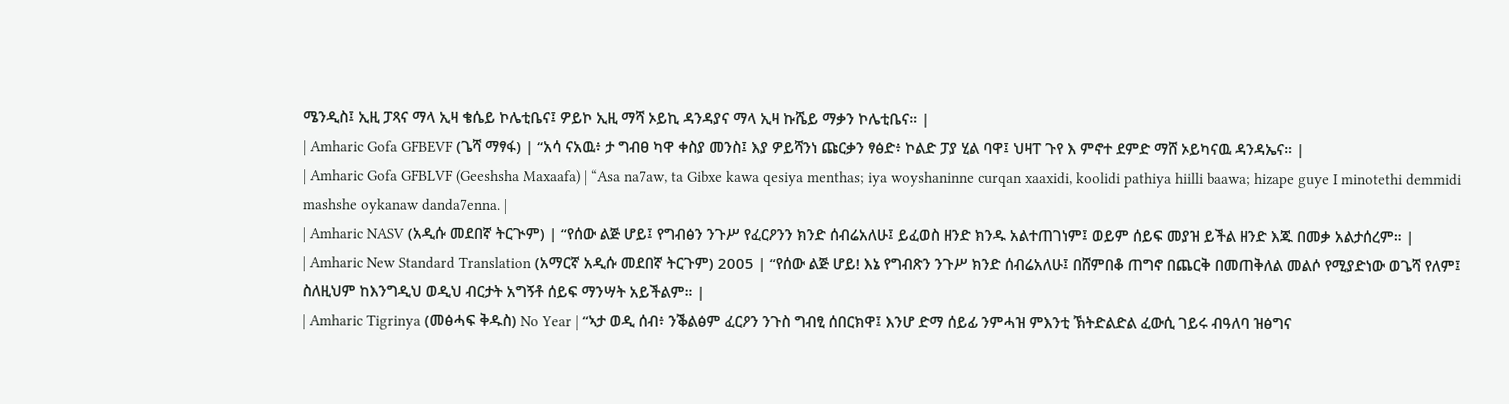ሜንዲስ፤ ኢዚ ፓጻና ማላ ኢዛ ቄሴይ ኮሌቲቤና፤ ዎይኮ ኢዚ ማሻ ኦይኪ ዳንዳያና ማላ ኢዛ ኩሼይ ማቃን ኮሌቲቤና። |
| Amharic Gofa GFBEVF (ጌሻ ማፃፋ) | “አሳ ናአዉ፥ ታ ግብፀ ካዋ ቀስያ መንስ፤ እያ ዎይሻንነ ጩርቃን ፃፅድ፥ ኮልድ ፓያ ሂል ባዋ፤ ህዛፐ ጉየ እ ምኖተ ደምድ ማሸ ኦይካናዉ ዳንዳኤና። |
| Amharic Gofa GFBLVF (Geeshsha Maxaafa) | “Asa na7aw, ta Gibxe kawa qesiya menthas; iya woyshaninne curqan xaaxidi, koolidi pathiya hiilli baawa; hizape guye I minotethi demmidi mashshe oykanaw danda7enna. |
| Amharic NASV (አዲሱ መደበኛ ትርጒም) | “የሰው ልጅ ሆይ፤ የግብፅን ንጉሥ የፈርዖንን ክንድ ሰብሬአለሁ፤ ይፈወስ ዘንድ ክንዱ አልተጠገነም፤ ወይም ሰይፍ መያዝ ይችል ዘንድ እጁ በመቃ አልታሰረም። |
| Amharic New Standard Translation (አማርኛ አዲሱ መደበኛ ትርጉም) 2005 | “የሰው ልጅ ሆይ! እኔ የግብጽን ንጉሥ ክንድ ሰብሬአለሁ፤ በሸምበቆ ጠግኖ በጨርቅ በመጠቅለል መልሶ የሚያድነው ወጌሻ የለም፤ ስለዚህም ከእንግዲህ ወዲህ ብርታት አግኝቶ ሰይፍ ማንሣት አይችልም። |
| Amharic Tigrinya (መፅሓፍ ቅዱስ) No Year | “ኣታ ወዲ ሰብ፥ ንቕልፅም ፈርዖን ንጉስ ግብፂ ሰበርክዋ፤ እንሆ ድማ ሰይፊ ንምሓዝ ምእንቲ ኽትድልድል ፈውሲ ገይሩ ብዓለባ ዝፅግና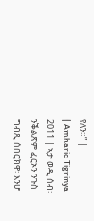የለን።” |
| Amharic Tigrinya 2011 | ኣታ ወዲ ሰብ፡ ንቕልጽም ፈርኦን ንጉስ ግብጺ ሰበርክዋ፡ እንሆ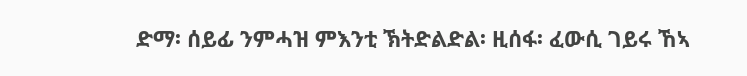ድማ፡ ሰይፊ ንምሓዝ ምእንቲ ኽትድልድል፡ ዚሰፋ፡ ፈውሲ ገይሩ ኸኣ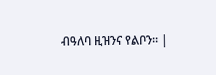ብዓለባ ዚዝንና የልቦን። |